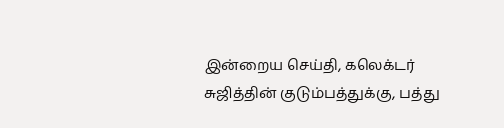இன்றைய செய்தி, கலெக்டர் சுஜித்தின் குடும்பத்துக்கு, பத்து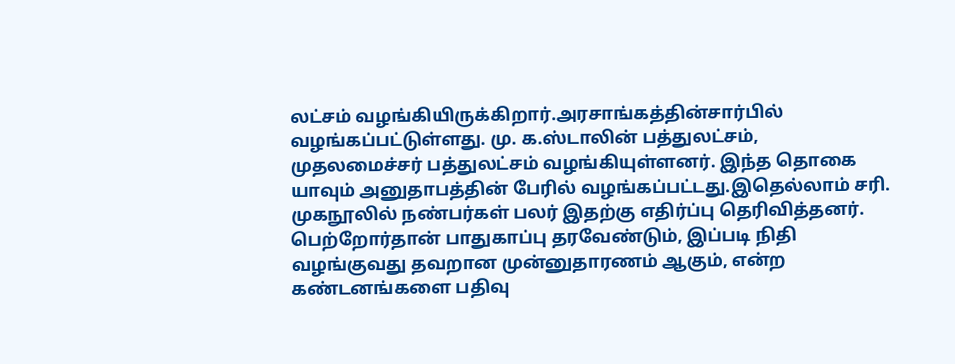லட்சம் வழங்கியிருக்கிறார்.அரசாங்கத்தின்சார்பில் வழங்கப்பட்டுள்ளது. மு. க.ஸ்டாலின் பத்துலட்சம், முதலமைச்சர் பத்துலட்சம் வழங்கியுள்ளனர். இந்த தொகை யாவும் அனுதாபத்தின் பேரில் வழங்கப்பட்டது.இதெல்லாம் சரி. முகநூலில் நண்பர்கள் பலர் இதற்கு எதிர்ப்பு தெரிவித்தனர். பெற்றோர்தான் பாதுகாப்பு தரவேண்டும், இப்படி நிதி வழங்குவது தவறான முன்னுதாரணம் ஆகும், என்ற கண்டனங்களை பதிவு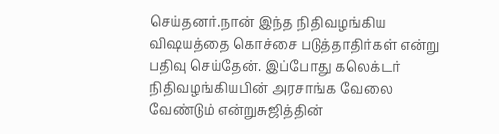செய்தனர்.நான் இந்த நிதிவழங்கிய விஷயத்தை கொச்சை படுத்தாதிர்கள் என்று பதிவு செய்தேன். இப்போது கலெக்டர் நிதிவழங்கியபின் அரசாங்க வேலை வேண்டும் என்றுசுஜித்தின்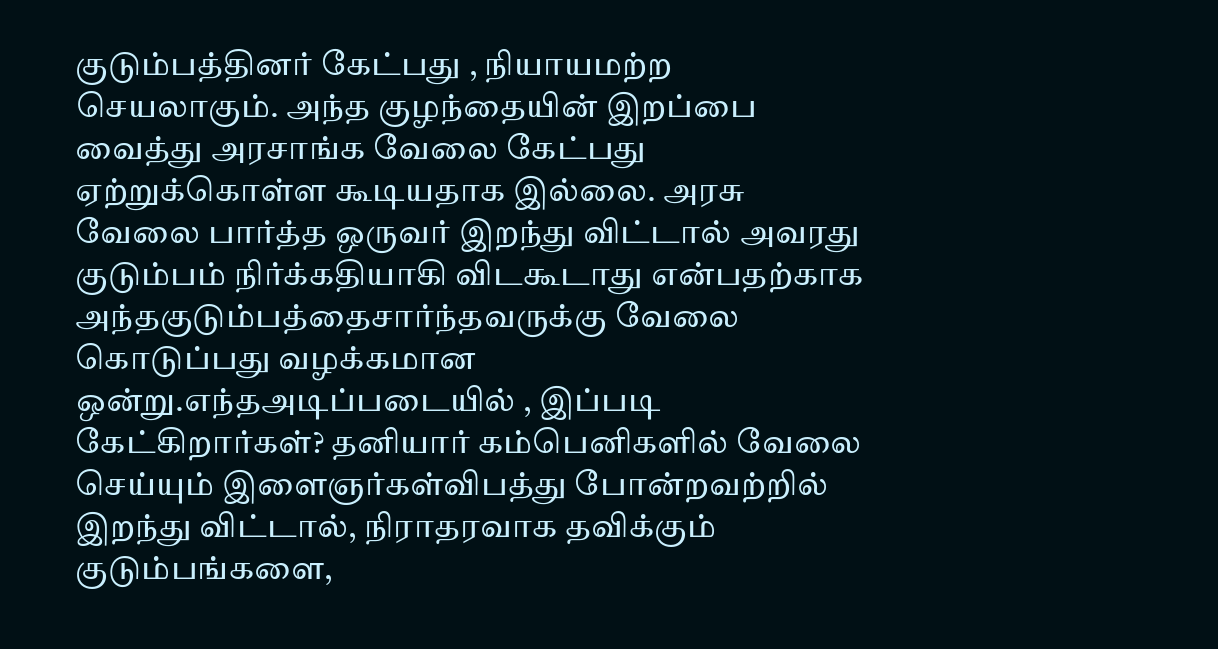குடும்பத்தினர் கேட்பது , நியாயமற்ற செயலாகும். அந்த குழந்தையின் இறப்பை வைத்து அரசாங்க வேலை கேட்பது ஏற்றுக்கொள்ள கூடியதாக இல்லை. அரசு வேலை பார்த்த ஒருவர் இறந்து விட்டால் அவரது குடும்பம் நிர்க்கதியாகி விடகூடாது என்பதற்காக அந்தகுடும்பத்தைசார்ந்தவருக்கு வேலை கொடுப்பது வழக்கமான ஒன்று.எந்தஅடிப்படையில் , இப்படி கேட்கிறார்கள்? தனியார் கம்பெனிகளில் வேலை செய்யும் இளைஞர்கள்விபத்து போன்றவற்றில் இறந்து விட்டால், நிராதரவாக தவிக்கும் குடும்பங்களை,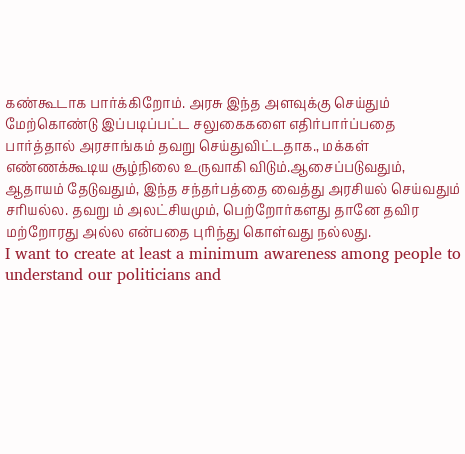கண்கூடாக பார்க்கிறோம். அரசு இந்த அளவுக்கு செய்தும் மேற்கொண்டு இப்படிப்பட்ட சலுகைகளை எதிர்பார்ப்பதை பார்த்தால் அரசாங்கம் தவறு செய்துவிட்டதாக., மக்கள் எண்ணக்கூடிய சூழ்நிலை உருவாகி விடும்.ஆசைப்படுவதும், ஆதாயம் தேடுவதும், இந்த சந்தர்பத்தை வைத்து அரசியல் செய்வதும் சரியல்ல. தவறு ம் அலட்சியமும், பெற்றோர்களது தானே தவிர மற்றோரது அல்ல என்பதை புரிந்து கொள்வது நல்லது.
I want to create at least a minimum awareness among people to understand our politicians and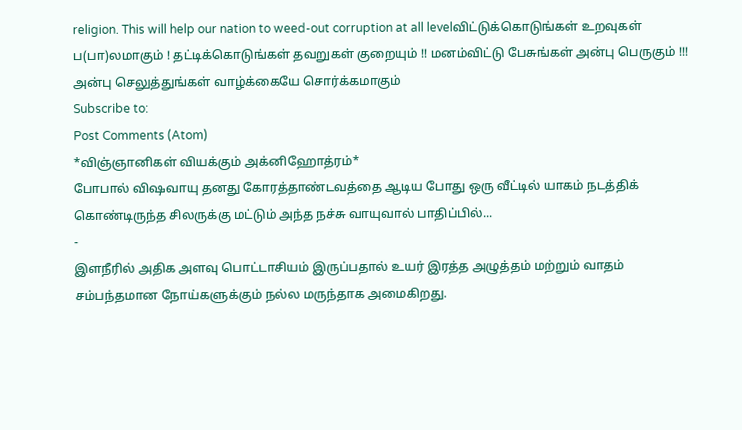religion. This will help our nation to weed-out corruption at all levelவிட்டுக்கொடுங்கள் உறவுகள் ப(பா)லமாகும் ! தட்டிக்கொடுங்கள் தவறுகள் குறையும் !! மனம்விட்டு பேசுங்கள் அன்பு பெருகும் !!! அன்பு செலுத்துங்கள் வாழ்க்கையே சொர்க்கமாகும்
Subscribe to:
Post Comments (Atom)
*விஞ்ஞானிகள் வியக்கும் அக்னிஹோத்ரம்*
போபால் விஷவாயு தனது கோரத்தாண்டவத்தை ஆடிய போது ஒரு வீட்டில் யாகம் நடத்திக் கொண்டிருந்த சிலருக்கு மட்டும் அந்த நச்சு வாயுவால் பாதிப்பில்...
-
இளநீரில் அதிக அளவு பொட்டாசியம் இருப்பதால் உயர் இரத்த அழுத்தம் மற்றும் வாதம் சம்பந்தமான நோய்களுக்கும் நல்ல மருந்தாக அமைகிறது.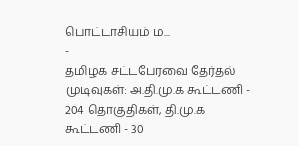பொட்டாசியம் ம...
-
தமிழக சட்டபேரவை தேர்தல் முடிவுகள்: அ.தி.மு.க கூட்டணி - 204 தொகுதிகள், தி.மு.க கூட்டணி - 30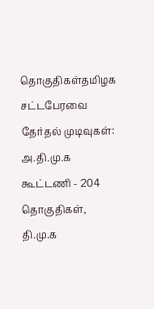தொகுதிகள்தமிழக சட்டபேரவை தேர்தல் முடிவுகள்: அ.தி.மு.க கூட்டணி - 204 தொகுதிகள், தி.மு.க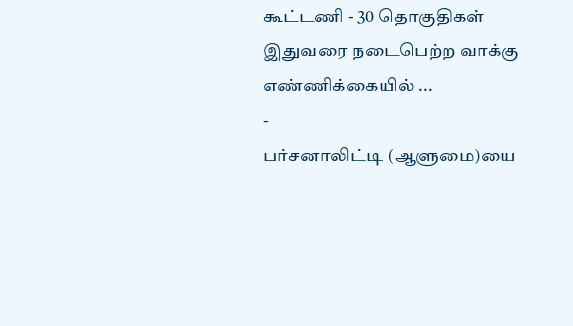கூட்டணி - 30 தொகுதிகள் இதுவரை நடைபெற்ற வாக்கு எண்ணிக்கையில் ...
-
பர்சனாலிட்டி (ஆளுமை)யை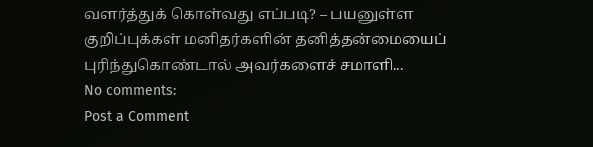வளர்த்துக் கொள்வது எப்படி? – பயனுள்ள குறிப்புக்கள் மனிதர்களின் தனித்தன்மையைப் புரிந்துகொண்டால் அவர்களைச் சமாளி...
No comments:
Post a Comment